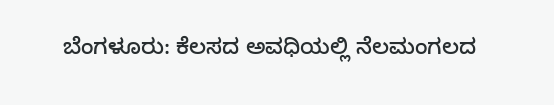ಬೆಂಗಳೂರು: ಕೆಲಸದ ಅವಧಿಯಲ್ಲಿ ನೆಲಮಂಗಲದ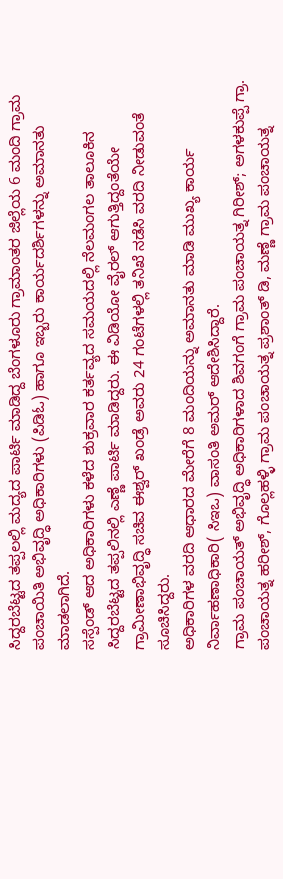ಸಿದ್ದರಬೆಟ್ಟದ ತಪ್ಪಲಲ್ಲಿ ಮದ್ಯದ ಪಾರ್ಟಿ ಮಾಡಿದ್ದ ಬೆಂಗಳೂರು ಗ್ರಾಮಾಂತರ ಜಿಲ್ಲೆಯ 6 ಮಂದಿ ಗ್ರಾಮ ಪಂಚಾಯಿತಿ ಅಭಿವೃದ್ಧಿ ಅಧಿಕಾರಿಗಳು (ಪಿಡಿಓ) ಹಾಗೂ ಇಬ್ಬರು ಕಾರ್ಯದರ್ಶಿಗಳನ್ನು ಅಮಾನತು ಮಾಡಲಾಗಿದೆ.
ಸಸ್ಪೆಂಡ್ ಆದ ಅಧಿಕಾರಿಗಳು ಕಳೆದ ಶುಕ್ರವಾರ ಕರ್ತವ್ಯದ ಸಮಯದಲ್ಲಿ ನೆಲಮಂಗಲ ತಾಲೂಕಿನ ಸಿದ್ದರಬೆಟ್ಟದ ತಪ್ಪಲಿನಲ್ಲಿ ಎಣ್ಣೆ ಪಾರ್ಟಿ ಮಾಡಿದ್ದರು. ಈ ವಿಡಿಯೋ ವೈರಲ್ ಆಗುತ್ತಿದ್ದಂತೆಯೇ ಗ್ರಾಮೀಣಾಭಿವೃದ್ಧಿ ಸಚಿವ ಈಶ್ವರ್ ಖಂಡ್ರೆ ಅವರು 24 ಗಂಟೆಗಳಲ್ಲಿ ತನಿಖೆ ನಡೆಸಿ ವರದಿ ನೀಡುವಂತೆ ಸೂಚಿಸಿದ್ದರು.
ಅಧಿಕಾರಿಗಳ ವರದಿ ಆಧಾರದ ಮೇರೆಗೆ 8 ಮಂದಿಯನ್ನು ಅಮಾನತು ಮಾಡಿ ಮುಖ್ಯ ಕಾರ್ಯ ನಿರ್ವಾಹಣಾಧಿಕಾರಿ( ಸಿಇಒ) ವಾಸಂತಿ ಅಮರ್ ಆದೇಶಿಸಿದ್ದಾರೆ.
ಗ್ರಾಮ ಪಂಚಾಯತ್ ಅಭಿವೃದ್ಧಿ ಅಧಿಕಾರಿಗಳಾದ ಶಿವಗಂಗೆ ಗ್ರಾಮ ಪಂಚಾಯತ್ನ ಗಿರೀಶ್; ಅಗಳಕುಪ್ಪೆ ಗ್ರಾ. ಪಂಚಾಯತ್ನ ಹರೀಶ್, ಗೊಲ್ಲಹಳ್ಳಿ ಗ್ರಾಮ ಪಂಚಾಯತ್ನ ಪ್ರಶಾಂತ್ ಡಿ, ಮಣ್ಣೆ ಗ್ರಾಮ ಪಂಚಾಯತ್ನ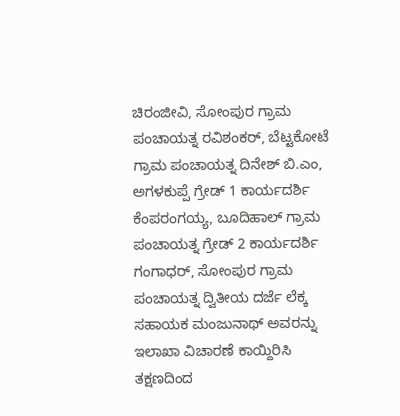ಚಿರಂಜೀವಿ, ಸೋಂಪುರ ಗ್ರಾಮ ಪಂಚಾಯತ್ನ ರವಿಶಂಕರ್, ಬೆಟ್ಟಕೋಟೆ ಗ್ರಾಮ ಪಂಚಾಯತ್ನ ದಿನೇಶ್ ಬಿ.ಎಂ, ಅಗಳಕುಪ್ಪೆ ಗ್ರೇಡ್ 1 ಕಾರ್ಯದರ್ಶಿ ಕೆಂಪರಂಗಯ್ಯ, ಬೂದಿಹಾಲ್ ಗ್ರಾಮ ಪಂಚಾಯತ್ನ ಗ್ರೇಡ್ 2 ಕಾರ್ಯದರ್ಶಿ ಗಂಗಾಧರ್, ಸೋಂಪುರ ಗ್ರಾಮ ಪಂಚಾಯತ್ನ ದ್ವಿತೀಯ ದರ್ಜೆ ಲೆಕ್ಕ ಸಹಾಯಕ ಮಂಜುನಾಥ್ ಅವರನ್ನು ಇಲಾಖಾ ವಿಚಾರಣೆ ಕಾಯ್ದಿರಿಸಿ ತಕ್ಷಣದಿಂದ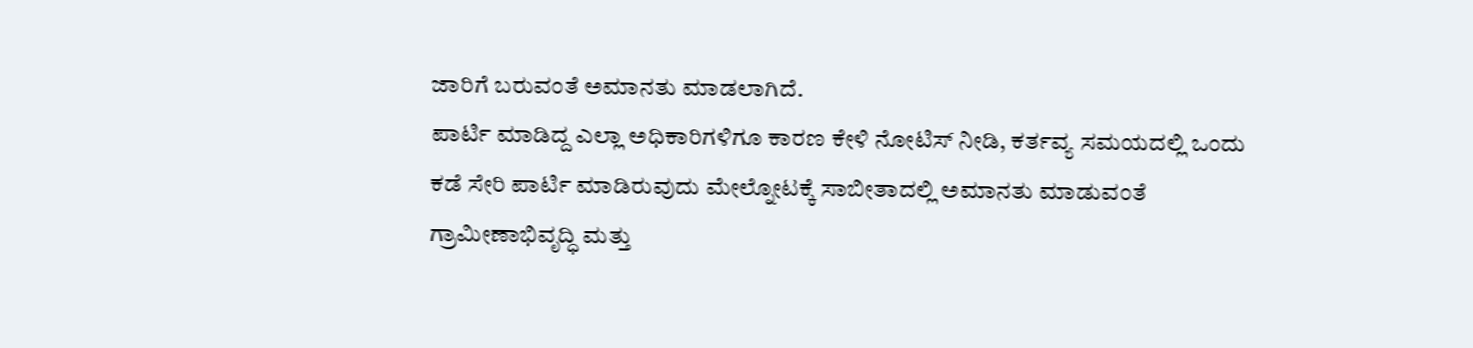ಜಾರಿಗೆ ಬರುವಂತೆ ಅಮಾನತು ಮಾಡಲಾಗಿದೆ.
ಪಾರ್ಟಿ ಮಾಡಿದ್ದ ಎಲ್ಲಾ ಅಧಿಕಾರಿಗಳಿಗೂ ಕಾರಣ ಕೇಳಿ ನೋಟಿಸ್ ನೀಡಿ, ಕರ್ತವ್ಯ ಸಮಯದಲ್ಲಿ ಒಂದು ಕಡೆ ಸೇರಿ ಪಾರ್ಟಿ ಮಾಡಿರುವುದು ಮೇಲ್ನೋಟಕ್ಕೆ ಸಾಬೀತಾದಲ್ಲಿ ಅಮಾನತು ಮಾಡುವಂತೆ ಗ್ರಾಮೀಣಾಭಿವೃದ್ಧಿ ಮತ್ತು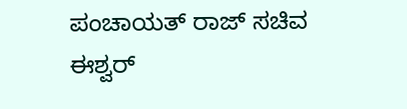ಪಂಚಾಯತ್ ರಾಜ್ ಸಚಿವ ಈಶ್ವರ್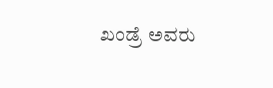ಖಂಡ್ರೆ ಅವರು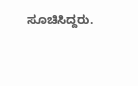ಸೂಚಿಸಿದ್ದರು.